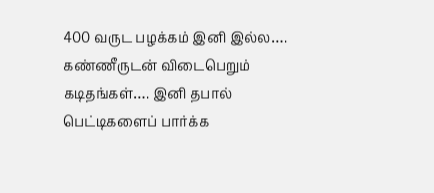400 வருட பழக்கம் இனி இல்ல…. கண்ணீருடன் விடைபெறும் கடிதங்கள்…. இனி தபால் பெட்டிகளைப் பார்க்க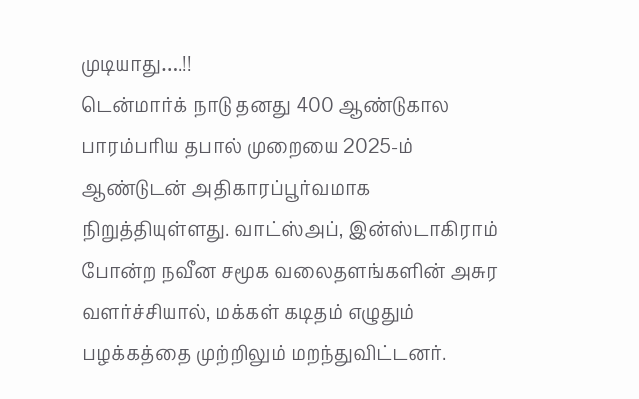முடியாது….!!
டென்மார்க் நாடு தனது 400 ஆண்டுகால பாரம்பரிய தபால் முறையை 2025-ம் ஆண்டுடன் அதிகாரப்பூர்வமாக நிறுத்தியுள்ளது. வாட்ஸ்அப், இன்ஸ்டாகிராம் போன்ற நவீன சமூக வலைதளங்களின் அசுர வளர்ச்சியால், மக்கள் கடிதம் எழுதும் பழக்கத்தை முற்றிலும் மறந்துவிட்டனர்.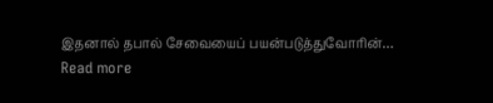இதனால் தபால் சேவையைப் பயன்படுத்துவோரின்…
Read more